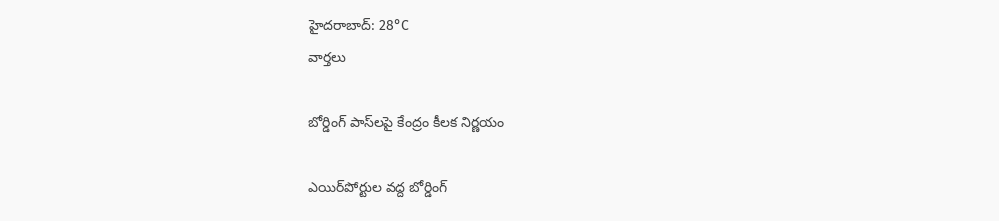హైదరాబాద్: 28°C
వార్తలు

బోర్డింగ్‌ పాస్‌లపై కేంద్రం కీలక నిర్ణయం

ఎయిర్‌పోర్టుల వద్ద బోర్డింగ్‌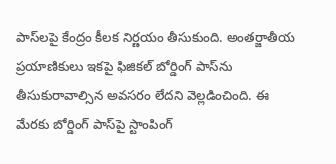పాస్‌లపై కేంద్రం కీలక నిర్ణయం తీసుకుంది. అంతర్జాతీయ ప్రయాణికులు ఇకపై ఫిజికల్ బోర్డింగ్ పాస్‌ను తీసుకురావాల్సిన అవసరం లేదని వెల్లడించింది. ఈ మేరకు బోర్డింగ్‌ పాస్‌పై స్టాంపింగ్‌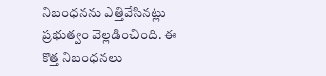నిబంధనను ఎత్తివేసినట్లు ప్రభుత్వం వెల్లడించింది. ఈ కొత్త నిబంధనలు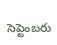సెప్టెంబరు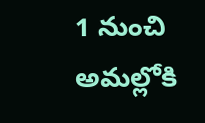1 నుంచి అమల్లోకి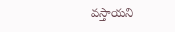వస్తాయని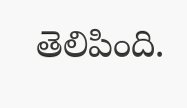తెలిపింది.